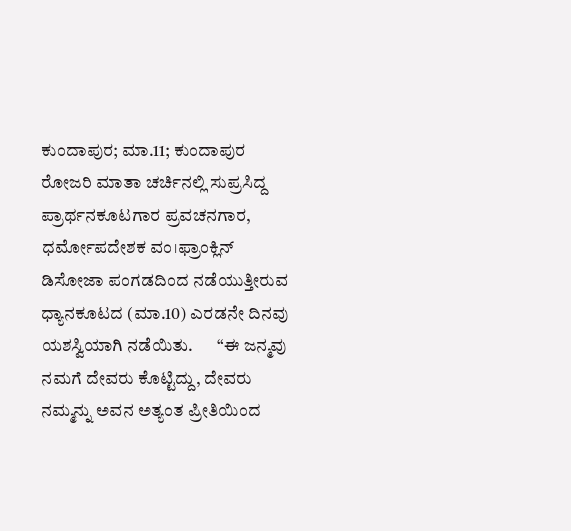ಕುಂದಾಪುರ; ಮಾ.11; ಕುಂದಾಪುರ ರೋಜರಿ ಮಾತಾ ಚರ್ಚಿನಲ್ಲಿ ಸುಪ್ರಸಿದ್ದ ಪ್ರಾರ್ಥನಕೂಟಗಾರ ಪ್ರವಚನಗಾರ, ಧರ್ಮೋಪದೇಶಕ ವಂ।ಫ್ರಾಂಕ್ಲಿನ್ ಡಿಸೋಜಾ ಪಂಗಡದಿಂದ ನಡೆಯುತ್ತೀರುವ ಧ್ಯಾನಕೂಟದ (ಮಾ.10) ಎರಡನೇ ದಿನವು ಯಶಸ್ವಿಯಾಗಿ ನಡೆಯಿತು.       “ಈ ಜನ್ಮವು ನಮಗೆ ದೇವರು ಕೊಟ್ಟಿದ್ದು, ದೇವರು ನಮ್ಮನ್ನು ಅವನ ಅತ್ಯಂತ ಪ್ರೀತಿಯಿಂದ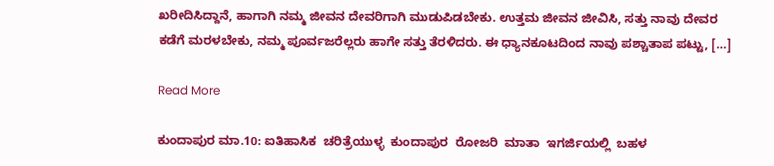ಖರೀದಿಸಿದ್ದಾನೆ, ಹಾಗಾಗಿ ನಮ್ಮ ಜೀವನ ದೇವರಿಗಾಗಿ ಮುಡುಪಿಡಬೇಕು. ಉತ್ತಮ ಜೀವನ ಜೀವಿಸಿ, ಸತ್ತು ನಾವು ದೇವರ ಕಡೆಗೆ ಮರಳಬೇಕು, ನಮ್ಮ ಪೂರ್ವಜರೆಲ್ಲರು ಹಾಗೇ ಸತ್ತು ತೆರಳಿದರು. ಈ ಧ್ಯಾನಕೂಟದಿಂದ ನಾವು ಪಶ್ಚಾತಾಪ ಪಟ್ಟು, […]

Read More

ಕುಂದಾಪುರ ಮಾ.10: ಐತಿಹಾಸಿಕ  ಚರಿತ್ರೆಯುಳ್ಳ  ಕುಂದಾಪುರ  ರೋಜರಿ  ಮಾತಾ  ಇಗರ್ಜಿಯಲ್ಲಿ  ಬಹಳ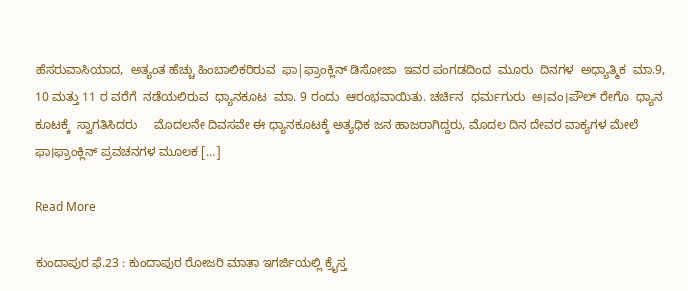ಹೆಸರುವಾಸಿಯಾದ,  ಅತ್ಯಂತ ಹೆಚ್ಚು ಹಿಂಬಾಲಿಕರಿರುವ  ಫಾ|ಫ್ರಾಂಕ್ಲಿನ್ ಡಿಸೋಜಾ  ಇವರ ಪಂಗಡದಿಂದ  ಮೂರು  ದಿನಗಳ  ಅಧ್ಯಾತ್ಮಿಕ  ಮಾ.9, 10 ಮತ್ತು 11 ರ ವರೆಗೆ  ನಡೆಯಲಿರುವ  ಧ್ಯಾನಕೂಟ  ಮಾ. 9 ರಂದು  ಆರಂಭವಾಯಿತು. ಚರ್ಚಿನ  ಧರ್ಮಗುರು  ಅ।ವಂ।ಪೌಲ್ ರೇಗೊ  ಧ್ಯಾನ ಕೂಟಕ್ಕೆ  ಸ್ವಾಗತಿಸಿದರು     ಮೊದಲನೇ ದಿವಸವೇ ಈ ಧ್ಯಾನಕೂಟಕ್ಕೆ ಅತ್ಯಧಿಕ ಜನ ಹಾಜರಾಗಿದ್ದರು, ಮೊದಲ ದಿನ ದೇವರ ವಾಕ್ಯಗಳ ಮೇಲೆ  ಫಾ।ಫ್ರಾಂಕ್ಲಿನ್ ಪ್ರವಚನಗಳ ಮೂಲಕ […]

Read More

ಕುಂದಾಪುರ ಫೆ.23 : ಕುಂದಾಪುರ ರೋಜರಿ ಮಾತಾ ಇಗರ್ಜಿಯಲ್ಲಿ ಕ್ರೈಸ್ತ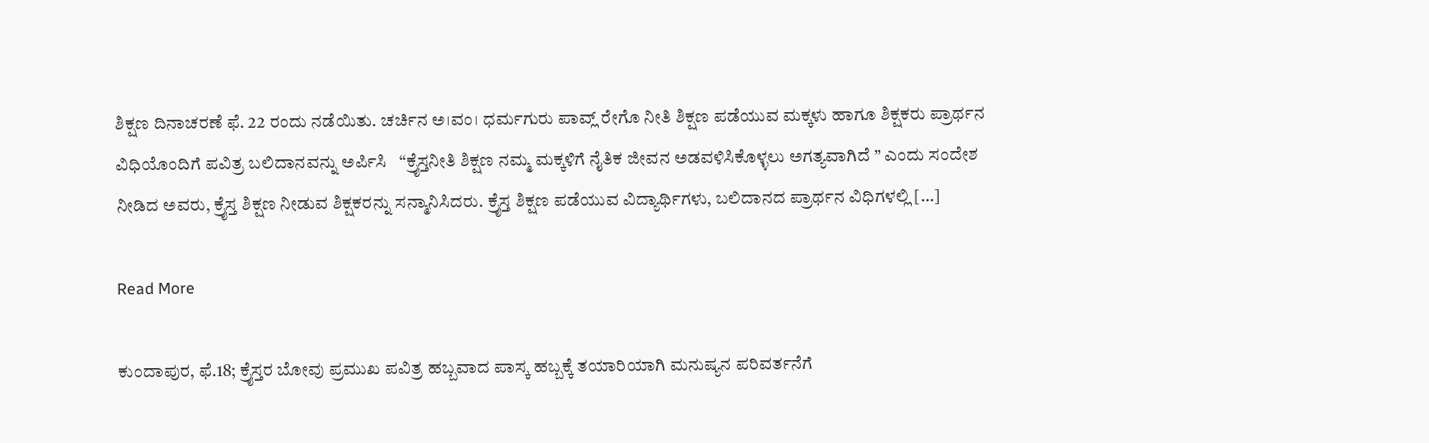ಶಿಕ್ಷಣ ದಿನಾಚರಣೆ ಫೆ. 22 ರಂದು ನಡೆಯಿತು. ಚರ್ಚಿನ ಅ।ವಂ। ಧರ್ಮಗುರು ಪಾವ್ಲ್ ರೇಗೊ ನೀತಿ ಶಿಕ್ಷಣ ಪಡೆಯುವ ಮಕ್ಕಳು ಹಾಗೂ ಶಿಕ್ಷಕರು ಪ್ರಾರ್ಥನ ವಿಧಿಯೊಂದಿಗೆ ಪವಿತ್ರ ಬಲಿದಾನವನ್ನು ಅರ್ಪಿಸಿ   “ಕ್ರೈಸ್ತನೀತಿ ಶಿಕ್ಷಣ ನಮ್ಮ ಮಕ್ಕಳಿಗೆ ನೈತಿಕ ಜೀವನ ಅಡವಳಿಸಿಕೊಳ್ಳಲು ಅಗತ್ಯವಾಗಿದೆ ” ಎಂದು ಸಂದೇಶ ನೀಡಿದ ಅವರು, ಕ್ರೈಸ್ತ ಶಿಕ್ಷಣ ನೀಡುವ ಶಿಕ್ಷಕರನ್ನು ಸನ್ಮಾನಿಸಿದರು. ಕ್ರೈಸ್ತ ಶಿಕ್ಷಣ ಪಡೆಯುವ ವಿದ್ಯಾರ್ಥಿಗಳು, ಬಲಿದಾನದ ಪ್ರಾರ್ಥನ ವಿಧಿಗಳಲ್ಲಿ […]

Read More

ಕುಂದಾಪುರ, ಫೆ.18; ಕ್ರೈಸ್ತರ ಬೋವು ಪ್ರಮುಖ ಪವಿತ್ರ ಹಬ್ಬವಾದ ಪಾಸ್ಕ ಹಬ್ಬಕ್ಕೆ ತಯಾರಿಯಾಗಿ ಮನುಷ್ಯನ ಪರಿವರ್ತನೆಗೆ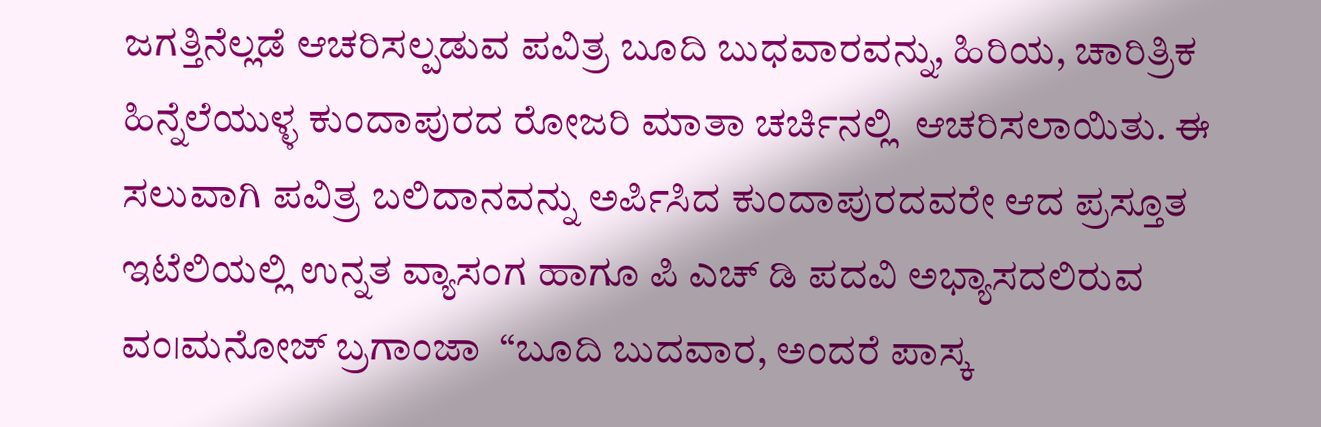ಜಗತ್ತಿನೆಲ್ಲಡೆ ಆಚರಿಸಲ್ಪಡುವ ಪವಿತ್ರ ಬೂದಿ ಬುಧವಾರವನ್ನು, ಹಿರಿಯ, ಚಾರಿತ್ರಿಕ ಹಿನ್ನೆಲೆಯುಳ್ಳ ಕುಂದಾಪುರದ ರೋಜರಿ ಮಾತಾ ಚರ್ಚಿನಲ್ಲಿ  ಆಚರಿಸಲಾಯಿತು. ಈ ಸಲುವಾಗಿ ಪವಿತ್ರ ಬಲಿದಾನವನ್ನು ಅರ್ಪಿಸಿದ ಕುಂದಾಪುರದವರೇ ಆದ ಪ್ರಸ್ತೂತ ಇಟೆಲಿಯಲ್ಲಿ ಉನ್ನತ ವ್ಯಾಸಂಗ ಹಾಗೂ ಪಿ ಎಚ್ ಡಿ ಪದವಿ ಅಭ್ಯಾಸದಲಿರುವ ವಂ।ಮನೋಜ್ ಬ್ರಗಾಂಜಾ  “ಬೂದಿ ಬುದವಾರ, ಅಂದರೆ ಪಾಸ್ಕ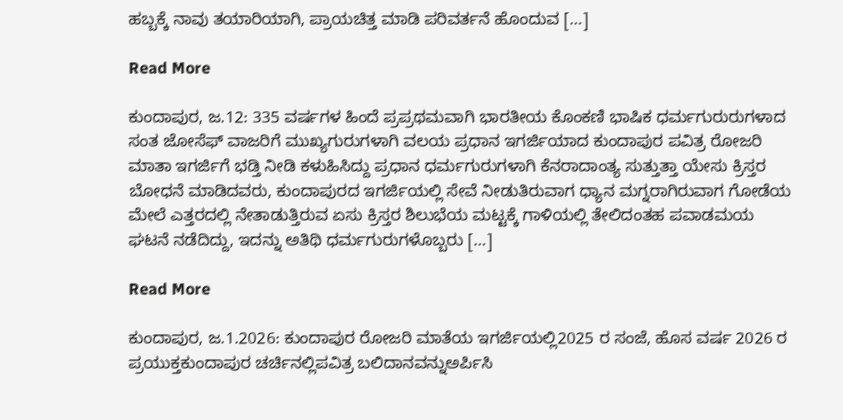ಹಬ್ಬಕ್ಕೆ ನಾವು ತಯಾರಿಯಾಗಿ, ಪ್ರಾಯಚಿತ್ತ ಮಾಡಿ ಪರಿವರ್ತನೆ ಹೊಂದುವ […]

Read More

ಕುಂದಾಪುರ, ಜ.12: 335 ವರ್ಷಗಳ ಹಿಂದೆ ಪ್ರಪ್ರಥಮವಾಗಿ ಭಾರತೀಯ ಕೊಂಕಣಿ ಭಾಷಿಕ ಧರ್ಮಗುರುರುಗಳಾದ ಸಂತ ಜೋಸೆಫ್ ವಾಜರಿಗೆ ಮುಖ್ಯಗುರುಗಳಾಗಿ ವಲಯ ಪ್ರಧಾನ ಇಗರ್ಜಿಯಾದ ಕುಂದಾಪುರ ಪವಿತ್ರ ರೋಜರಿ ಮಾತಾ ಇಗರ್ಜಿಗೆ ಭಡ್ತಿ ನೀಡಿ ಕಳುಹಿಸಿದ್ದು ಪ್ರಧಾನ ಧರ್ಮಗುರುಗಳಾಗಿ ಕೆನರಾದಾಂತ್ಯ ಸುತ್ತುತ್ತಾ ಯೇಸು ಕ್ರಿಸ್ತರ ಬೋಧನೆ ಮಾಡಿದವರು, ಕುಂದಾಪುರದ ಇಗರ್ಜಿಯಲ್ಲಿ ಸೇವೆ ನೀಡುತಿರುವಾಗ ಧ್ಯಾನ ಮಗ್ನರಾಗಿರುವಾಗ ಗೋಡೆಯ ಮೇಲೆ ಎತ್ತರದಲ್ಲಿ ನೇತಾಡುತ್ತಿರುವ ಏಸು ಕ್ರಿಸ್ತರ ಶಿಲುಭೆಯ ಮಟ್ಟಕ್ಕೆ ಗಾಳಿಯಲ್ಲಿ ತೇಲಿದಂತಹ ಪವಾಡಮಯ ಘಟನೆ ನಡೆದಿದ್ದು, ಇದನ್ನು ಅತಿಥಿ ಧರ್ಮಗುರುಗಳೊಬ್ಬರು […]

Read More

ಕುಂದಾಪುರ, ಜ.1.2026: ಕುಂದಾಪುರ ರೋಜರಿ ಮಾತೆಯ ಇಗರ್ಜಿಯಲ್ಲಿ2025 ರ ಸಂಜೆ, ಹೊಸ ವರ್ಷ 2026 ರ ಪ್ರಯುಕ್ತಕುಂದಾಪುರ ಚರ್ಚಿನಲ್ಲಿಪವಿತ್ರ ಬಲಿದಾನವನ್ನುಅರ್ಪಿಸಿ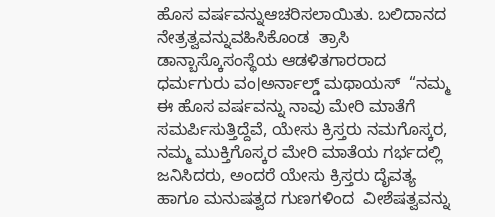ಹೊಸ ವರ್ಷವನ್ನುಆಚರಿಸಲಾಯಿತು. ಬಲಿದಾನದ ನೇತ್ರತ್ವವನ್ನುವಹಿಸಿಕೊಂಡ  ತ್ರಾಸಿ ಡಾನ್ಬಾಸ್ಕೊಸಂಸ್ಥೆಯ ಆಡಳಿತಗಾರರಾದ ಧರ್ಮಗುರು ವಂ।ಅರ್ನಾಲ್ಡ್ ಮಥಾಯಸ್  “ನಮ್ಮ ಈ ಹೊಸ ವರ್ಷವನ್ನು ನಾವು ಮೇರಿ ಮಾತೆಗೆ ಸಮರ್ಪಿಸುತ್ತಿದ್ದೆವೆ, ಯೇಸು ಕ್ರಿಸ್ತರು ನಮಗೊಸ್ಕರ, ನಮ್ಮ ಮುಕ್ತಿಗೊಸ್ಕರ ಮೇರಿ ಮಾತೆಯ ಗರ್ಭದಲ್ಲಿ ಜನಿಸಿದರು, ಅಂದರೆ ಯೇಸು ಕ್ರಿಸ್ತರು ದೈವತ್ಯ  ಹಾಗೂ ಮನುಷತ್ವದ ಗುಣಗಳಿಂದ  ವೀಶೆಷತ್ವವನ್ನು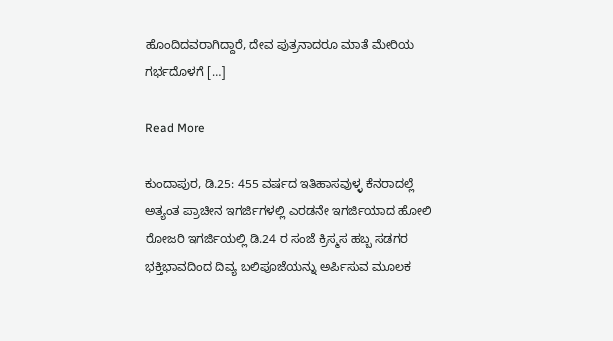ಹೊಂದಿದವರಾಗಿದ್ದಾರೆ, ದೇವ ಪುತ್ರನಾದರೂ ಮಾತೆ ಮೇರಿಯ ಗರ್ಭದೊಳಗೆ […]

Read More

ಕುಂದಾಪುರ, ಡಿ.25: 455 ವರ್ಷದ ಇತಿಹಾಸವುಳ್ಳ ಕೆನರಾದಲ್ಲೆ ಅತ್ಯಂತ ಪ್ರಾಚೀನ ಇಗರ್ಜಿಗಳಲ್ಲಿ ಎರಡನೇ ಇಗರ್ಜಿಯಾದ ಹೋಲಿ ರೋಜರಿ ಇಗರ್ಜಿಯಲ್ಲಿ ಡಿ.24 ರ ಸಂಜೆ ಕ್ರಿಸ್ಮಸ ಹಬ್ಬ ಸಡಗರ ಭಕ್ತಿಭಾವದಿಂದ ದಿವ್ಯ ಬಲಿಪೂಜೆಯನ್ನು ಅರ್ಪಿಸುವ ಮೂಲಕ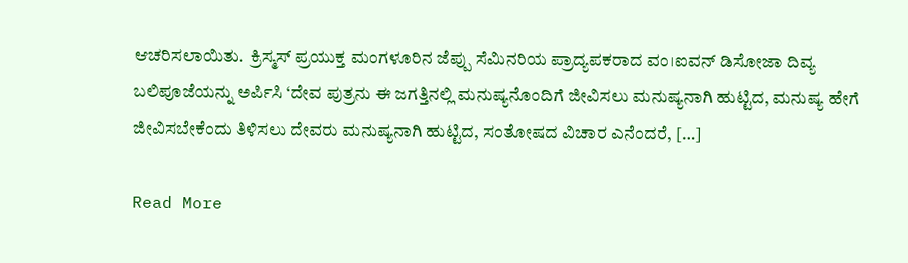ಆಚರಿಸಲಾಯಿತು.  ಕ್ರಿಸ್ಮಸ್ ಪ್ರಯುಕ್ತ ಮಂಗಳೂರಿನ ಜೆಪ್ಪು ಸೆಮಿನರಿಯ ಪ್ರಾದ್ಯಪಕರಾದ ವಂ।ಐವನ್ ಡಿಸೋಜಾ ದಿವ್ಯ ಬಲಿಪೂಜೆಯನ್ನು ಅರ್ಪಿಸಿ ‘ದೇವ ಪುತ್ರನು ಈ ಜಗತ್ತಿನಲ್ಲಿ ಮನುಷ್ಯನೊಂದಿಗೆ ಜೀವಿಸಲು ಮನುಷ್ಯನಾಗಿ ಹುಟ್ಟಿದ, ಮನುಷ್ಯ ಹೇಗೆ ಜೀವಿಸಬೇಕೆಂದು ತಿಳಿಸಲು ದೇವರು ಮನುಷ್ಯನಾಗಿ ಹುಟ್ಟಿದ, ಸಂತೋಷದ ವಿಚಾರ ಎನೆಂದರೆ, […]

Read More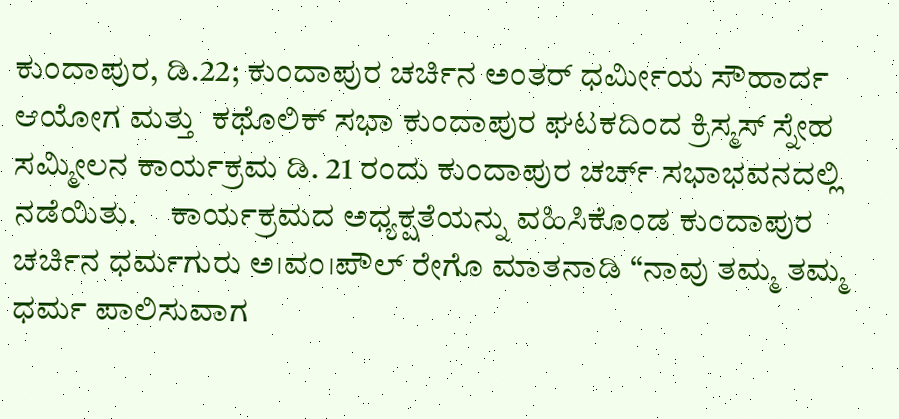ಕುಂದಾಪುರ, ಡಿ.22; ಕುಂದಾಪುರ ಚರ್ಚಿನ ಅಂತರ್ ಧರ್ಮೀಯ ಸೌಹಾರ್ದ ಆಯೋಗ ಮತ್ತು  ಕಥೊಲಿಕ್ ಸಭಾ ಕುಂದಾಪುರ ಘಟಕದಿಂದ ಕ್ರಿಸ್ಮಸ್ ಸ್ನೇಹ ಸಮ್ಮೀಲನ ಕಾರ್ಯಕ್ರಮ ಡಿ. 21 ರಂದು ಕುಂದಾಪುರ ಚರ್ಚ್ ಸಭಾಭವನದಲ್ಲಿ ನಡೆಯಿತು.     ಕಾರ್ಯಕ್ರಮದ ಅಧ್ಯಕ್ಷತೆಯನ್ನು ವಹಿಸಿಕೊಂಡ ಕುಂದಾಪುರ ಚರ್ಚಿನ ಧರ್ಮಗುರು ಅ।ವಂ।ಪೌಲ್ ರೇಗೊ ಮಾತನಾಡಿ “ನಾವು ತಮ್ಮ ತಮ್ಮ ಧರ್ಮ ಪಾಲಿಸುವಾಗ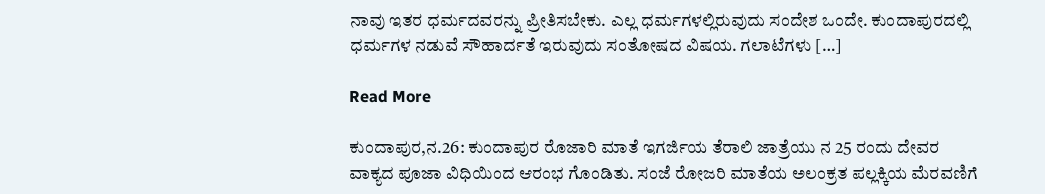ನಾವು ಇತರ ಧರ್ಮದವರನ್ನು ಪ್ರೀತಿಸಬೇಕು. ಎಲ್ಲ ಧರ್ಮಗಳಲ್ಲಿರುವುದು ಸಂದೇಶ ಒಂದೇ. ಕುಂದಾಪುರದಲ್ಲಿ ಧರ್ಮಗಳ ನಡುವೆ ಸೌಹಾರ್ದತೆ ಇರುವುದು ಸಂತೋಷದ ವಿಷಯ. ಗಲಾಟೆಗಳು […]

Read More

ಕುಂದಾಪುರ,ನ.26: ಕುಂದಾಪುರ ರೊಜಾರಿ ಮಾತೆ ಇಗರ್ಜಿಯ ತೆರಾಲಿ ಜಾತ್ರೆಯು ನ 25 ರಂದು ದೇವರ ವಾಕ್ಯದ ಪೂಜಾ ವಿಧಿಯಿಂದ ಆರಂಭ ಗೊಂಡಿತು. ಸಂಜೆ ರೋಜರಿ ಮಾತೆಯ ಅಲಂಕ್ರತ ಪಲ್ಲಕ್ಕಿಯ ಮೆರವಣಿಗೆ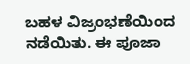ಬಹಳ ವಿಜ್ರಂಭಣೆಯಿಂದ ನಡೆಯಿತು. ಈ ಪೂಜಾ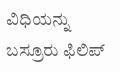ವಿಧಿಯನ್ನು ಬಸ್ರೂರು ಫಿಲಿಪ್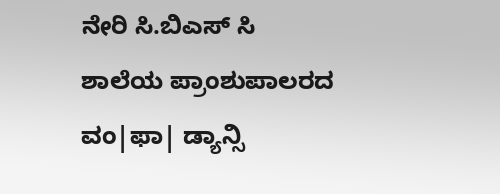ನೇರಿ ಸಿ.ಬಿಎಸ್ ಸಿ ಶಾಲೆಯ ಪ್ರಾಂಶುಪಾಲರದ ವಂ|ಫಾ| ಡ್ಯಾನ್ಸಿ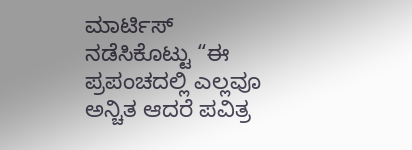ಮಾರ್ಟಿಸ್  ನಡೆಸಿಕೊಟ್ಟು “ಈ ಪ್ರಪಂಚದಲ್ಲಿ ಎಲ್ಲವೂ ಅನ್ಚಿತ ಆದರೆ ಪವಿತ್ರ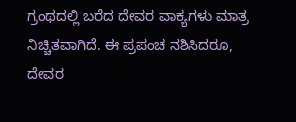ಗ್ರಂಥದಲ್ಲಿ ಬರೆದ ದೇವರ ವಾಕ್ಯಗಳು ಮಾತ್ರ ನಿಚ್ಚಿತವಾಗಿದೆ. ಈ ಪ್ರಪಂಚ ನಶಿಸಿದರೂ, ದೇವರ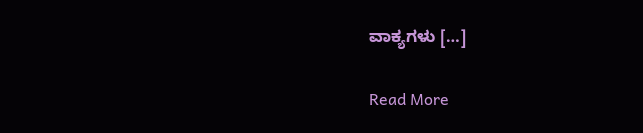ವಾಕ್ಯಗಳು […]

Read More